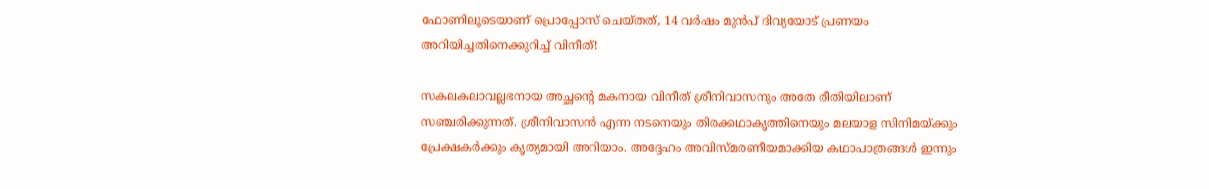ഫോണിലൂടെയാണ് പ്രൊപ്പോസ് ചെയ്തത്, 14 വര്‍ഷം മുന്‍പ് ദിവ്യയോട് പ്രണയം അറിയിച്ചതിനെക്കുറിച്ച് വിനീത്!

സകലകലാവല്ലഭനായ അച്ഛന്റെ മകനായ വിനീത് ശ്രീനിവാസനും അതേ രീതിയിലാണ് സഞ്ചരിക്കുന്നത്. ശ്രീനിവാസന്‍ എന്ന നടനെയും തിരക്കഥാകൃത്തിനെയും മലയാള സിനിമയ്ക്കും പ്രേക്ഷകര്‍ക്കും കൃത്യമായി അറിയാം. അദ്ദേഹം അവിസ്മരണീയമാക്കിയ കഥാപാത്രങ്ങള്‍ ഇന്നും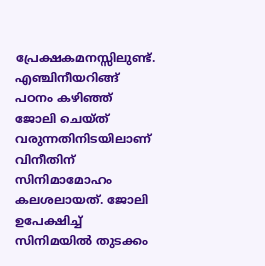പ്രേക്ഷകമനസ്സിലുണ്ട്. എഞ്ചിനീയറിങ്ങ് പഠനം കഴിഞ്ഞ് ജോലി ചെയ്ത് വരുന്നതിനിടയിലാണ് വിനീതിന് സിനിമാമോഹം കലശലായത്. ജോലി ഉപേക്ഷിച്ച് സിനിമയില്‍ തുടക്കം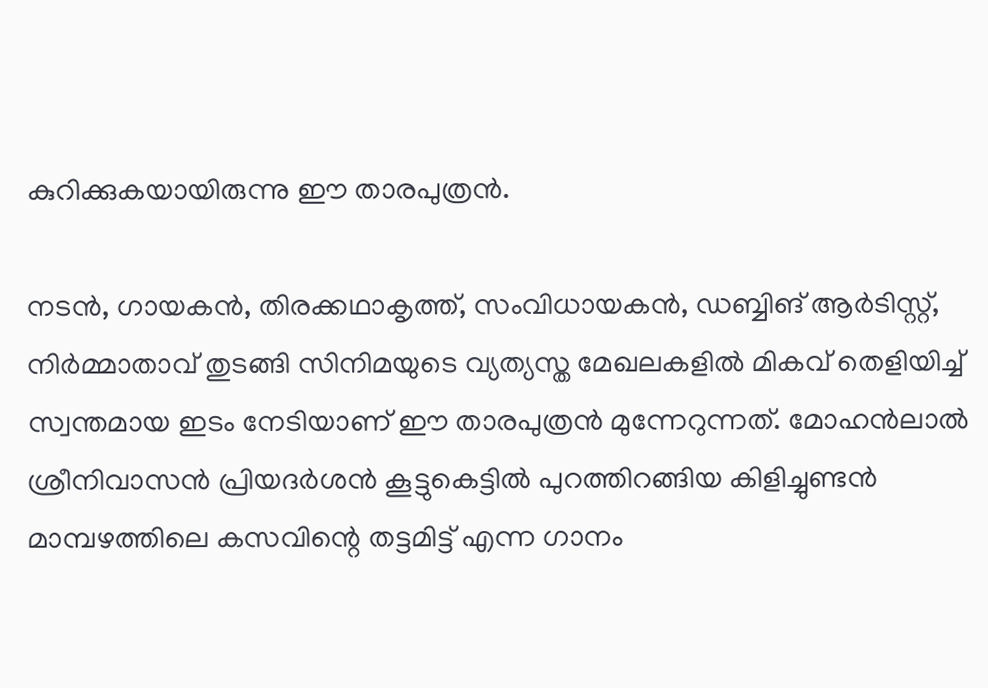കുറിക്കുകയായിരുന്നു ഈ താരപുത്രന്‍.

നടന്‍, ഗായകന്‍, തിരക്കഥാകൃത്ത്, സംവിധായകന്‍, ഡബ്ബിങ് ആര്‍ടിസ്റ്റ്, നിര്‍മ്മാതാവ് തുടങ്ങി സിനിമയുടെ വ്യത്യസ്ത മേഖലകളില്‍ മികവ് തെളിയിച്ച് സ്വന്തമായ ഇടം നേടിയാണ് ഈ താരപുത്രന്‍ മുന്നേറുന്നത്. മോഹന്‍ലാല്‍ ശ്രീനിവാസന്‍ പ്രിയദര്‍ശന്‍ കൂട്ടുകെട്ടില്‍ പുറത്തിറങ്ങിയ കിളിച്ചുണ്ടന്‍ മാമ്പഴത്തിലെ കസവിന്റെ തട്ടമിട്ട് എന്ന ഗാനം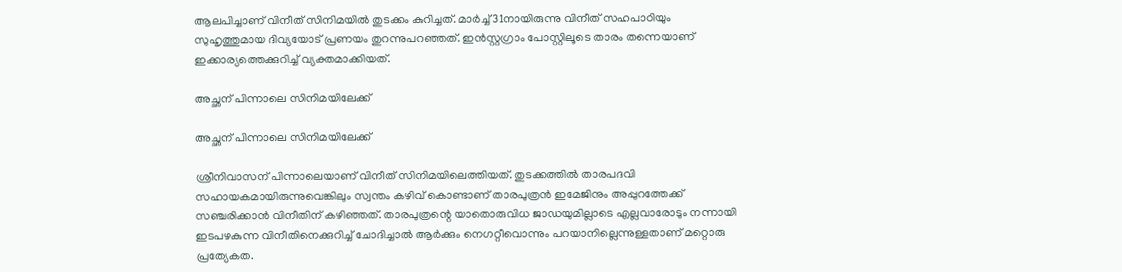ആലപിച്ചാണ് വിനീത് സിനിമയില്‍ തുടക്കം കുറിച്ചത്. മാര്‍ച്ച് 31നായിരുന്നു വിനീത് സഹപാഠിയും സുഹൃത്തുമായ ദിവ്യയോട് പ്രണയം തുറന്നുപറഞ്ഞത്. ഇന്‍സ്റ്റഗ്രാം പോസ്റ്റിലൂടെ താരം തന്നെയാണ് ഇക്കാര്യത്തെക്കുറിച്ച് വ്യക്തമാക്കിയത്.

അച്ഛന് പിന്നാലെ സിനിമയിലേക്ക്

അച്ഛന് പിന്നാലെ സിനിമയിലേക്ക്

ശ്രീനിവാസന് പിന്നാലെയാണ് വിനീത് സിനിമയിലെത്തിയത്. തുടക്കത്തില്‍ താരപദവി സഹായകമായിരുന്നുവെങ്കിലും സ്വന്തം കഴിവ് കൊണ്ടാണ് താരപുത്രന്‍ ഇമേജിനും അപ്പുറത്തേക്ക് സഞ്ചരിക്കാന്‍ വിനീതിന് കഴിഞ്ഞത്. താരപുത്രന്റെ യാതൊരുവിധ ജാഡയുമില്ലാടെ എല്ലവാരോടും നന്നായി ഇടപഴകുന്ന വിനീതിനെക്കുറിച്ച് ചോദിച്ചാല്‍ ആര്‍ക്കും നെഗറ്റീവൊന്നും പറയാനില്ലെന്നുള്ളതാണ് മറ്റൊരു പ്രത്യേകത.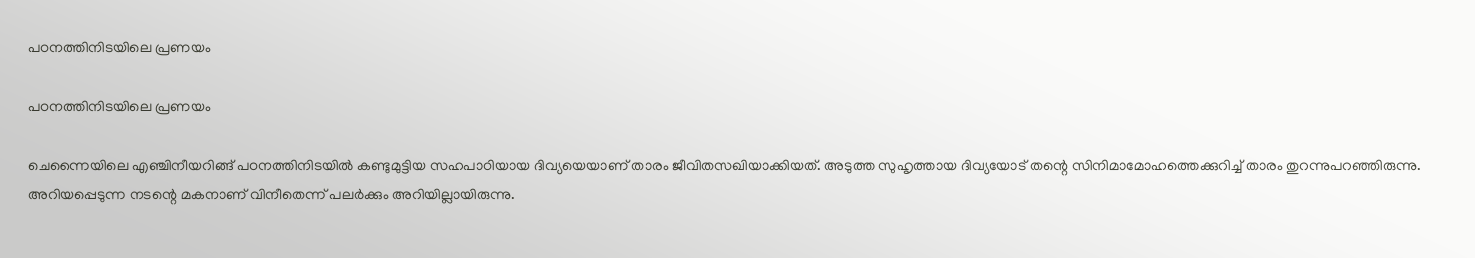പഠനത്തിനിടയിലെ പ്രണയം

പഠനത്തിനിടയിലെ പ്രണയം

ചെന്നൈയിലെ എഞ്ചിനീയറിങ്ങ് പഠനത്തിനിടയില്‍ കണ്ടുമുട്ടിയ സഹപാഠിയായ ദിവ്യയെയാണ് താരം ജീവിതസഖിയാക്കിയത്. അടുത്ത സുഹൃത്തായ ദിവ്യയോട് തന്റെ സിനിമാമോഹത്തെക്കുറിച്ച് താരം തുറന്നുപറഞ്ഞിരുന്നു. അറിയപ്പെടുന്ന നടന്റെ മകനാണ് വിനീതെന്ന് പലര്‍ക്കും അറിയില്ലായിരുന്നു.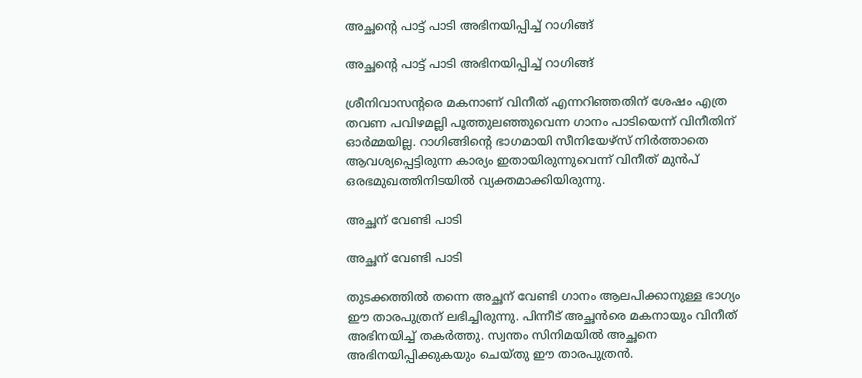അച്ഛന്റെ പാട്ട് പാടി അഭിനയിപ്പിച്ച് റാഗിങ്ങ്

അച്ഛന്റെ പാട്ട് പാടി അഭിനയിപ്പിച്ച് റാഗിങ്ങ്

ശ്രീനിവാസന്റരെ മകനാണ് വിനീത് എന്നറിഞ്ഞതിന് ശേഷം എത്ര തവണ പവിഴമല്ലി പൂത്തുലഞ്ഞുവെന്ന ഗാനം പാടിയെന്ന് വിനീതിന് ഓര്‍മ്മയില്ല. റാഗിങ്ങിന്റെ ഭാഗമായി സീനിയേഴ്‌സ് നിര്‍ത്താതെ ആവശ്യപ്പെട്ടിരുന്ന കാര്യം ഇതായിരുന്നുവെന്ന് വിനീത് മുന്‍പ് ഒരഭമുഖത്തിനിടയില്‍ വ്യക്തമാക്കിയിരുന്നു.

അച്ഛന് വേണ്ടി പാടി

അച്ഛന് വേണ്ടി പാടി

തുടക്കത്തില്‍ തന്നെ അച്ഛന് വേണ്ടി ഗാനം ആലപിക്കാനുള്ള ഭാഗ്യം ഈ താരപുത്രന് ലഭിച്ചിരുന്നു. പിന്നീട് അച്ഛന്‍രെ മകനായും വിനീത് അഭിനയിച്ച് തകര്‍ത്തു. സ്വന്തം സിനിമയില്‍ അച്ഛനെ അഭിനയിപ്പിക്കുകയും ചെയ്തു ഈ താരപുത്രന്‍.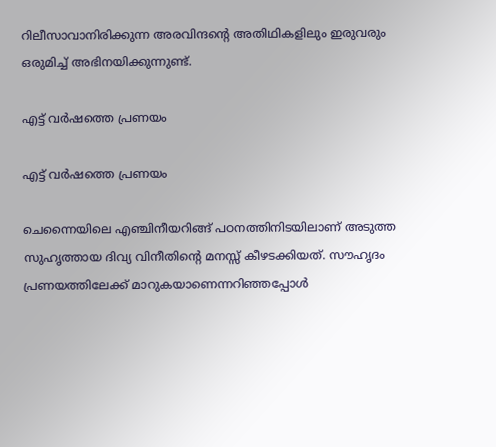റിലീസാവാനിരിക്കുന്ന അരവിന്ദന്റെ അതിഥികളിലും ഇരുവരും ഒരുമിച്ച് അഭിനയിക്കുന്നുണ്ട്.

എട്ട് വര്‍ഷത്തെ പ്രണയം

എട്ട് വര്‍ഷത്തെ പ്രണയം

ചെന്നൈയിലെ എഞ്ചിനീയറിങ്ങ് പഠനത്തിനിടയിലാണ് അടുത്ത സുഹൃത്തായ ദിവ്യ വിനീതിന്റെ മനസ്സ് കീഴടക്കിയത്. സൗഹൃദം പ്രണയത്തിലേക്ക് മാറുകയാണെന്നറിഞ്ഞപ്പോള്‍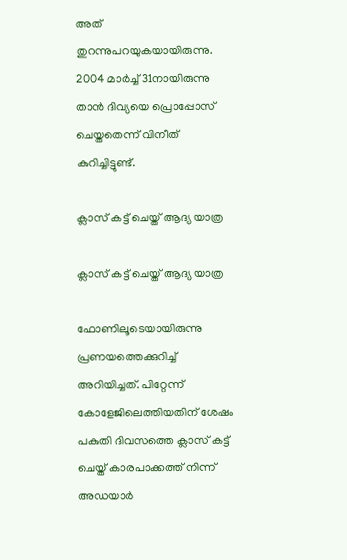അത് തുറന്നുപറയുകയായിരുന്നു. 2004 മാര്‍ച്ച് 31നായിരുന്നു താന്‍ ദിവ്യയെ പ്രൊപ്പോസ് ചെയ്തതെന്ന് വിനീത് കുറിച്ചിട്ടുണ്ട്.

ക്ലാസ് കട്ട് ചെയ്ത് ആദ്യ യാത്ര

ക്ലാസ് കട്ട് ചെയ്ത് ആദ്യ യാത്ര

ഫോണിലൂടെയായിരുന്നു പ്രണയത്തെക്കുറിച്ച് അറിയിച്ചത്. പിറ്റേന്ന് കോളേജിലെത്തിയതിന് ശേഷം പകുതി ദിവസത്തെ ക്ലാസ് കട്ട് ചെയ്ത് കാരപാക്കത്ത് നിന്ന് അഡയാര്‍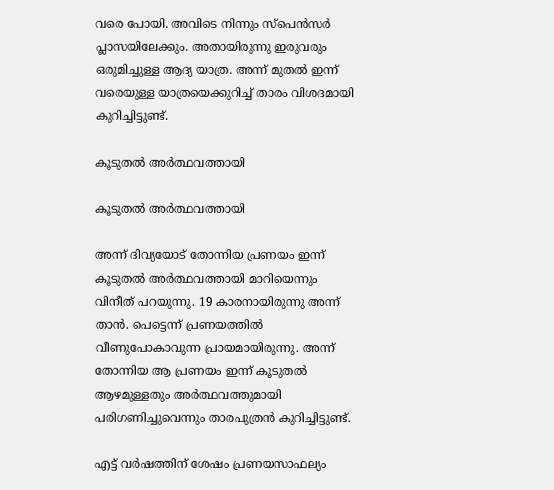വരെ പോയി. അവിടെ നിന്നും സ്‌പെന്‍സര്‍ പ്ലാസയിലേക്കും. അതായിരുന്നു ഇരുവരും ഒരുമിച്ചുള്ള ആദ്യ യാത്ര. അന്ന് മുതല്‍ ഇന്ന് വരെയുള്ള യാത്രയെക്കുറിച്ച് താരം വിശദമായി കുറിച്ചിട്ടുണ്ട്.

കൂടുതല്‍ അര്‍ത്ഥവത്തായി

കൂടുതല്‍ അര്‍ത്ഥവത്തായി

അന്ന് ദിവ്യയോട് തോന്നിയ പ്രണയം ഇന്ന് കൂടുതല്‍ അര്‍ത്ഥവത്തായി മാറിയെന്നും വിനീത് പറയുന്നു. 19 കാരനായിരുന്നു അന്ന് താന്‍. പെട്ടെന്ന് പ്രണയത്തില്‍ വീണുപോകാവുന്ന പ്രായമായിരുന്നു. അന്ന് തോന്നിയ ആ പ്രണയം ഇന്ന് കൂടുതല്‍ ആഴമുള്ളതും അര്‍ത്ഥവത്തുമായി പരിഗണിച്ചുവെന്നും താരപുത്രന്‍ കുറിച്ചിട്ടുണ്ട്.

എട്ട് വര്‍ഷത്തിന് ശേഷം പ്രണയസാഫല്യം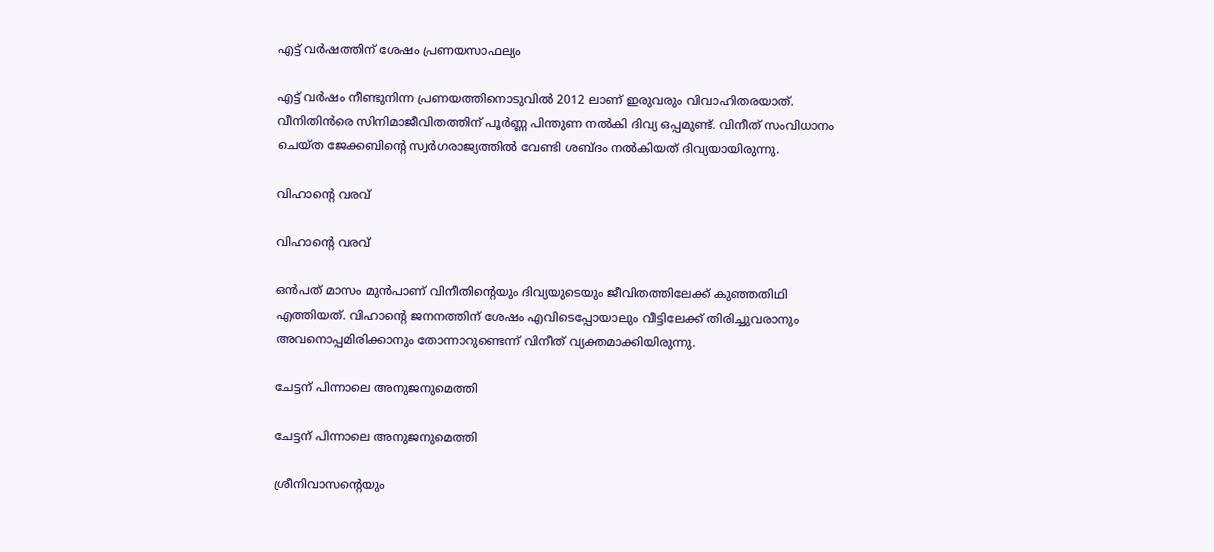എട്ട് വര്‍ഷത്തിന് ശേഷം പ്രണയസാഫല്യം

എട്ട് വര്‍ഷം നീണ്ടുനിന്ന പ്രണയത്തിനൊടുവില്‍ 2012 ലാണ് ഇരുവരും വിവാഹിതരയാത്. വീനിതിന്‍രെ സിനിമാജീവിതത്തിന് പൂര്‍ണ്ണ പിന്തുണ നല്‍കി ദിവ്യ ഒപ്പമുണ്ട്. വിനീത് സംവിധാനം ചെയ്ത ജേക്കബിന്റെ സ്വര്‍ഗരാജ്യത്തില്‍ വേണ്ടി ശബ്ദം നല്‍കിയത് ദിവ്യയായിരുന്നു.

വിഹാന്റെ വരവ്

വിഹാന്റെ വരവ്

ഒന്‍പത് മാസം മുന്‍പാണ് വിനീതിന്റെയും ദിവ്യയുടെയും ജീവിതത്തിലേക്ക് കുഞ്ഞതിഥി എത്തിയത്. വിഹാന്റെ ജനനത്തിന് ശേഷം എവിടെപ്പോയാലും വീട്ടിലേക്ക് തിരിച്ചുവരാനും അവനൊപ്പമിരിക്കാനും തോന്നാറുണ്ടെന്ന് വിനീത് വ്യക്തമാക്കിയിരുന്നു.

ചേട്ടന് പിന്നാലെ അനുജനുമെത്തി

ചേട്ടന് പിന്നാലെ അനുജനുമെത്തി

ശ്രീനിവാസന്റെയും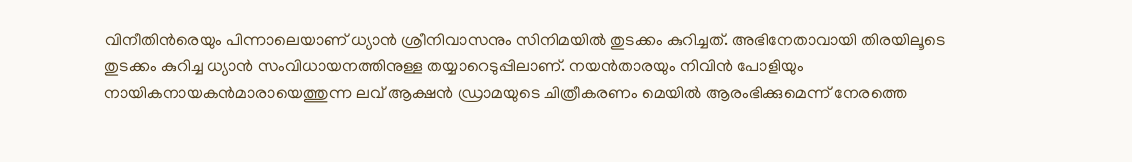വിനീതിന്‍രെയും പിന്നാലെയാണ് ധ്യാന്‍ ശ്രീനിവാസനും സിനിമയില്‍ തുടക്കം കുറിച്ചത്. അഭിനേതാവായി തിരയിലൂടെ തുടക്കം കുറിച്ച ധ്യാന്‍ സംവിധായനത്തിനുള്ള തയ്യാറെടുപ്പിലാണ്. നയന്‍താരയും നിവിന്‍ പോളിയും നായികനായകന്‍മാരായെത്തുന്ന ലവ് ആക്ഷന്‍ ഡ്രാമയുടെ ചിത്രീകരണം മെയില്‍ ആരംഭിക്കുമെന്ന് നേരത്തെ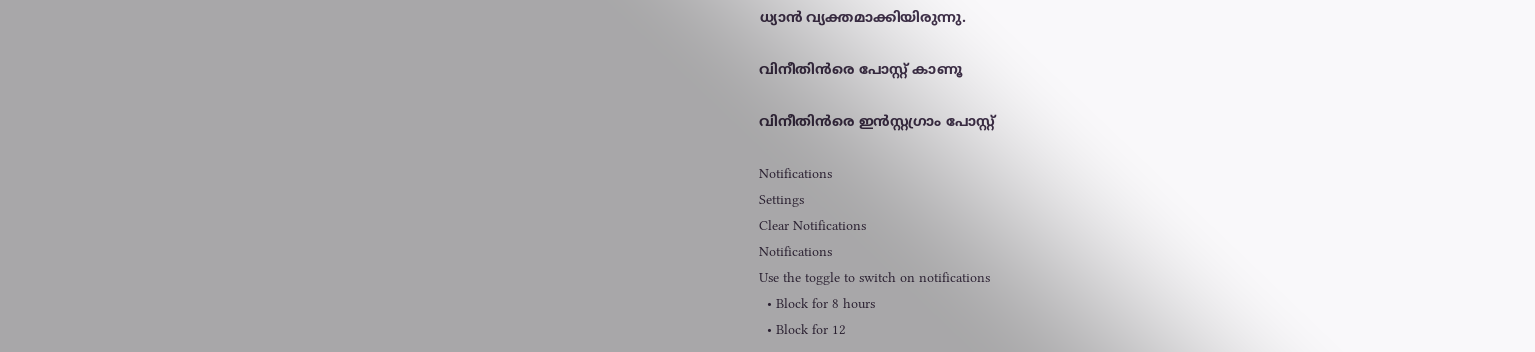ധ്യാന്‍ വ്യക്തമാക്കിയിരുന്നു.

വിനീതിന്‍രെ പോസ്റ്റ് കാണൂ

വിനീതിന്‍രെ ഇന്‍സ്റ്റഗ്രാം പോസ്റ്റ്‌

Notifications
Settings
Clear Notifications
Notifications
Use the toggle to switch on notifications
  • Block for 8 hours
  • Block for 12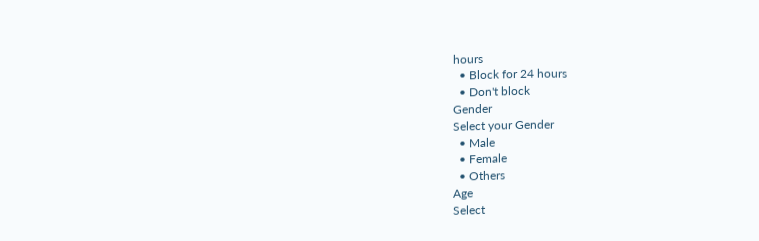hours
  • Block for 24 hours
  • Don't block
Gender
Select your Gender
  • Male
  • Female
  • Others
Age
Select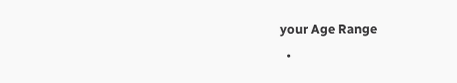your Age Range
  •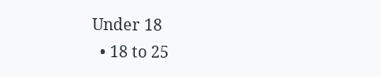Under 18
  • 18 to 25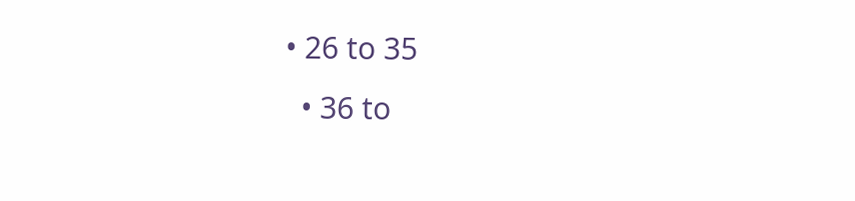• 26 to 35
  • 36 to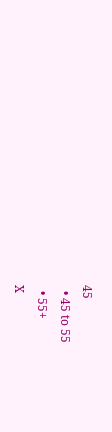45
  • 45 to 55
  • 55+
X